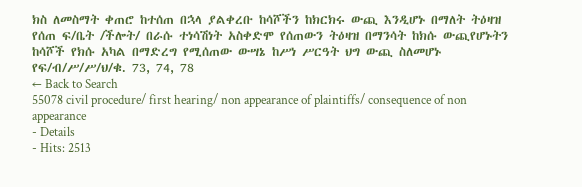ክስ ለመስማት ቀጠሮ ከተሰጠ በኋላ ያልቀረቡ ከሳሾችን ከክርክሩ ውጪ እንዲሆኑ በማለት ትዕዛዝ የሰጠ ፍ/ቤት /ችሎት/ በራሱ ተነሳሽነት አስቀድሞ የሰጠውን ትዕዛዝ በማንሳት ከክሱ ውጪየሆኑትን ከሳሾች የክሱ አካል በማድረግ የሚሰጠው ውሣኔ ከሥነ ሥርዓት ህግ ውጪ ስለመሆኑ የፍ/ብ/ሥ/ሥ/ህ/ቁ. 73, 74, 78
← Back to Search
55078 civil procedure/ first hearing/ non appearance of plaintiffs/ consequence of non appearance
- Details
- Hits: 2513